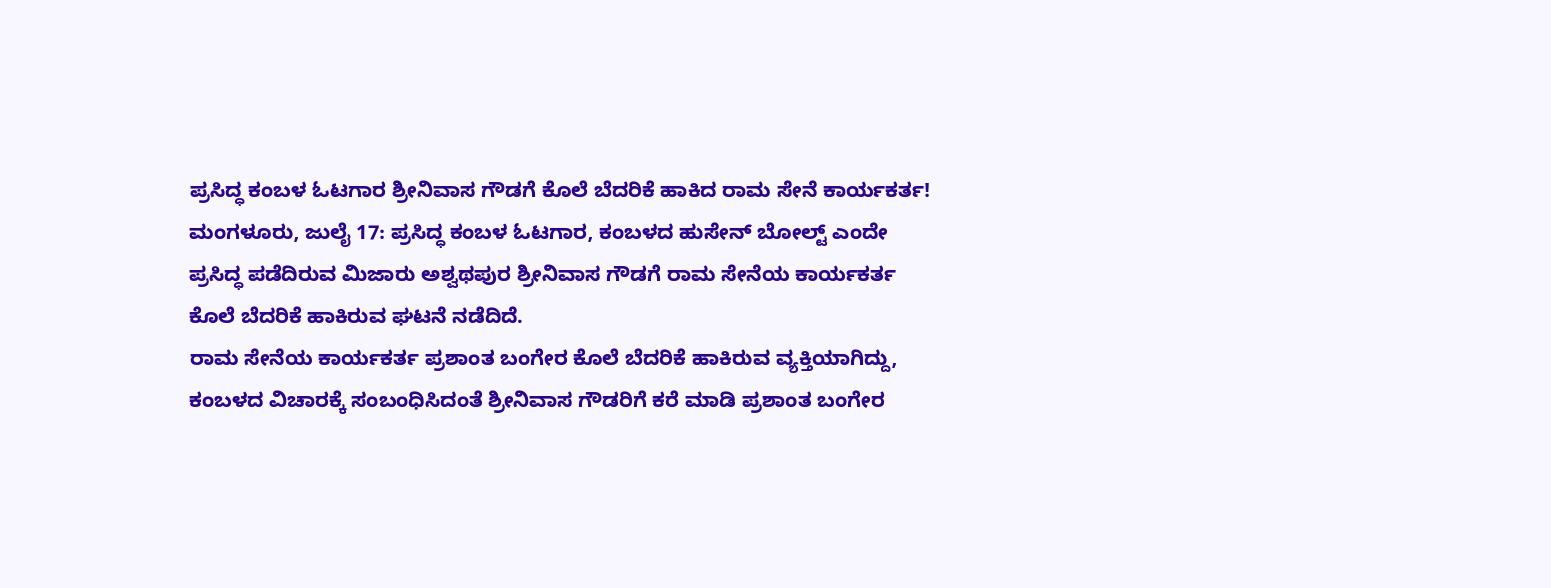ಪ್ರಸಿದ್ಧ ಕಂಬಳ ಓಟಗಾರ ಶ್ರೀನಿವಾಸ ಗೌಡಗೆ ಕೊಲೆ ಬೆದರಿಕೆ ಹಾಕಿದ ರಾಮ ಸೇನೆ ಕಾರ್ಯಕರ್ತ!
ಮಂಗಳೂರು, ಜುಲೈ 17: ಪ್ರಸಿದ್ಧ ಕಂಬಳ ಓಟಗಾರ, ಕಂಬಳದ ಹುಸೇನ್ ಬೋಲ್ಟ್ ಎಂದೇ ಪ್ರಸಿದ್ಧ ಪಡೆದಿರುವ ಮಿಜಾರು ಅಶ್ವಥಪುರ ಶ್ರೀನಿವಾಸ ಗೌಡಗೆ ರಾಮ ಸೇನೆಯ ಕಾರ್ಯಕರ್ತ ಕೊಲೆ ಬೆದರಿಕೆ ಹಾಕಿರುವ ಘಟನೆ ನಡೆದಿದೆ.
ರಾಮ ಸೇನೆಯ ಕಾರ್ಯಕರ್ತ ಪ್ರಶಾಂತ ಬಂಗೇರ ಕೊಲೆ ಬೆದರಿಕೆ ಹಾಕಿರುವ ವ್ಯಕ್ತಿಯಾಗಿದ್ದು, ಕಂಬಳದ ವಿಚಾರಕ್ಕೆ ಸಂಬಂಧಿಸಿದಂತೆ ಶ್ರೀನಿವಾಸ ಗೌಡರಿಗೆ ಕರೆ ಮಾಡಿ ಪ್ರಶಾಂತ ಬಂಗೇರ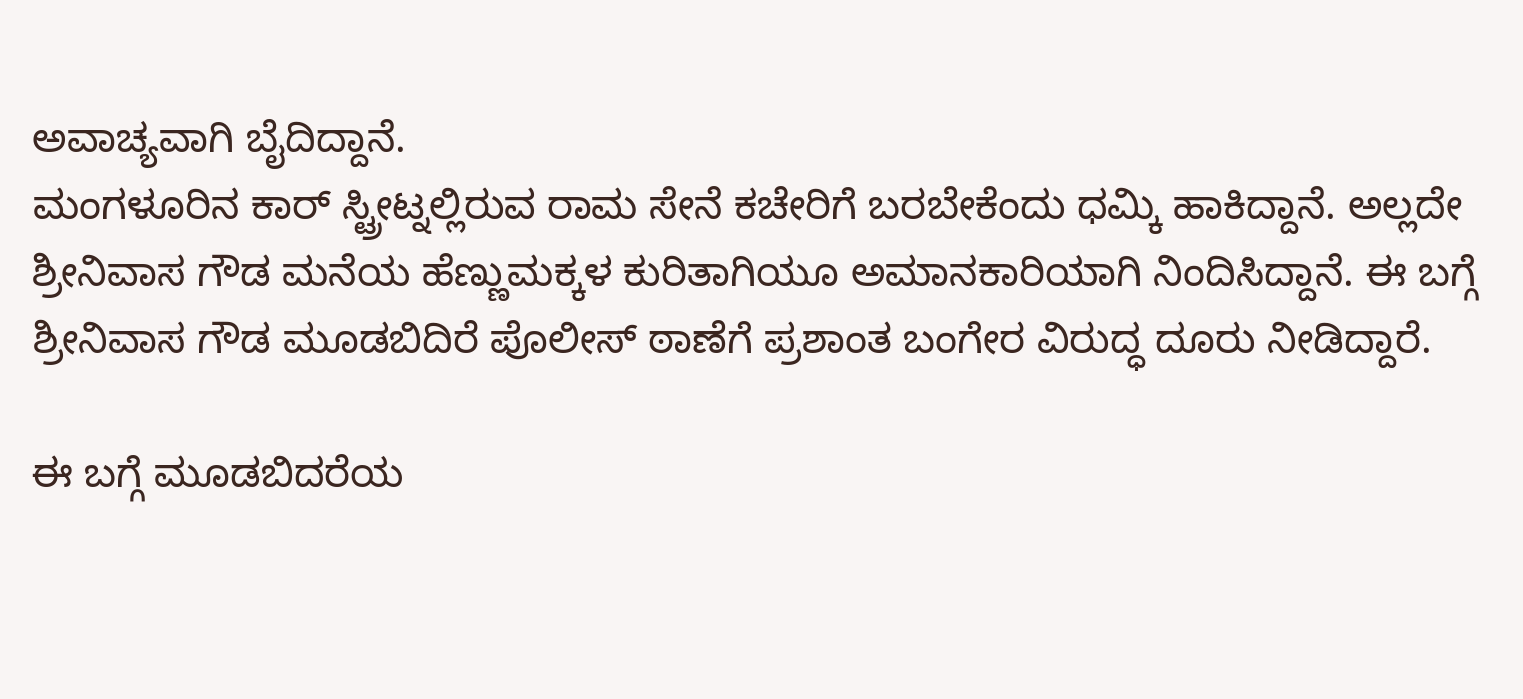ಅವಾಚ್ಯವಾಗಿ ಬೈದಿದ್ದಾನೆ.
ಮಂಗಳೂರಿನ ಕಾರ್ ಸ್ಟ್ರೀಟ್ನಲ್ಲಿರುವ ರಾಮ ಸೇನೆ ಕಚೇರಿಗೆ ಬರಬೇಕೆಂದು ಧಮ್ಕಿ ಹಾಕಿದ್ದಾನೆ. ಅಲ್ಲದೇ ಶ್ರೀನಿವಾಸ ಗೌಡ ಮನೆಯ ಹೆಣ್ಣುಮಕ್ಕಳ ಕುರಿತಾಗಿಯೂ ಅಮಾನಕಾರಿಯಾಗಿ ನಿಂದಿಸಿದ್ದಾನೆ. ಈ ಬಗ್ಗೆ ಶ್ರೀನಿವಾಸ ಗೌಡ ಮೂಡಬಿದಿರೆ ಪೊಲೀಸ್ ಠಾಣೆಗೆ ಪ್ರಶಾಂತ ಬಂಗೇರ ವಿರುದ್ಧ ದೂರು ನೀಡಿದ್ದಾರೆ.

ಈ ಬಗ್ಗೆ ಮೂಡಬಿದರೆಯ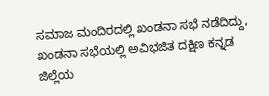ಸಮಾಜ ಮಂದಿರದಲ್ಲಿ ಖಂಡನಾ ಸಭೆ ನಡೆದಿದ್ದು, ಖಂಡನಾ ಸಭೆಯಲ್ಲಿ ಅವಿಭಜಿತ ದಕ್ಷಿಣ ಕನ್ನಡ ಜಿಲ್ಲೆಯ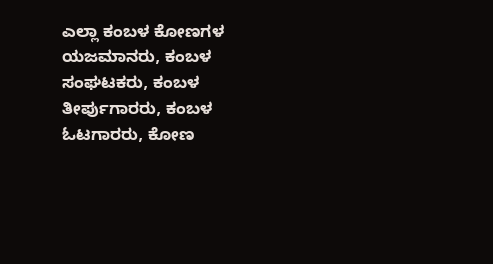ಎಲ್ಲಾ ಕಂಬಳ ಕೋಣಗಳ ಯಜಮಾನರು, ಕಂಬಳ ಸಂಘಟಕರು, ಕಂಬಳ ತೀರ್ಪುಗಾರರು, ಕಂಬಳ ಓಟಗಾರರು, ಕೋಣ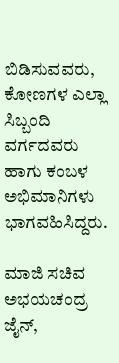ಬಿಡಿಸುವವರು, ಕೋಣಗಳ ಎಲ್ಲಾ ಸಿಬ್ಬಂದಿ ವರ್ಗದವರು ಹಾಗು ಕಂಬಳ ಅಭಿಮಾನಿಗಳು ಭಾಗವಹಿಸಿದ್ದರು.

ಮಾಜಿ ಸಚಿವ ಅಭಯಚಂದ್ರ ಜೈನ್,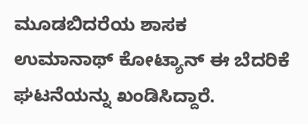ಮೂಡಬಿದರೆಯ ಶಾಸಕ ಉಮಾನಾಥ್ ಕೋಟ್ಯಾನ್ ಈ ಬೆದರಿಕೆ ಘಟನೆಯನ್ನು ಖಂಡಿಸಿದ್ದಾರೆ.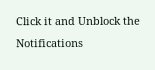Click it and Unblock the Notifications